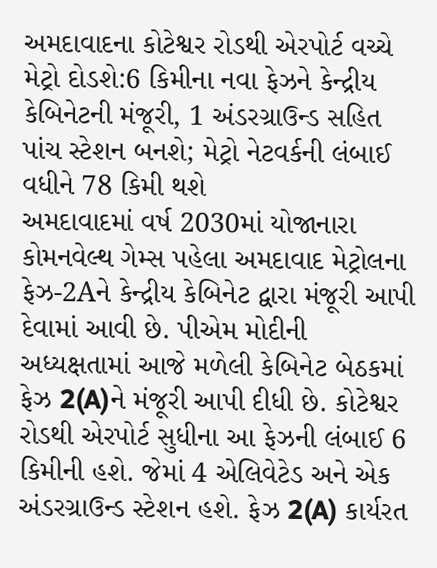અમદાવાદના કોટેશ્વર રોડથી એરપોર્ટ વચ્ચે મેટ્રો દોડશે:6 કિમીના નવા ફેઝને કેન્દ્રીય કેબિનેટની મંજૂરી, 1 અંડરગ્રાઉન્ડ સહિત પાંચ સ્ટેશન બનશે; મેટ્રો નેટવર્કની લંબાઈ વધીને 78 કિમી થશે
અમદાવાદમાં વર્ષ 2030માં યોજાનારા કોમનવેલ્થ ગેમ્સ પહેલા અમદાવાદ મેટ્રોલના ફેઝ-2Aને કેન્દ્રીય કેબિનેટ દ્વારા મંજૂરી આપી દેવામાં આવી છે. પીએમ મોદીની અધ્યક્ષતામાં આજે મળેલી કેબિનેટ બેઠકમાં ફેઝ 2(A)ને મંજૂરી આપી દીધી છે. કોટેશ્વર રોડથી એરપોર્ટ સુધીના આ ફેઝની લંબાઈ 6 કિમીની હશે. જેમાં 4 એલિવેટેડ અને એક અંડરગ્રાઉન્ડ સ્ટેશન હશે. ફેઝ 2(A) કાર્યરત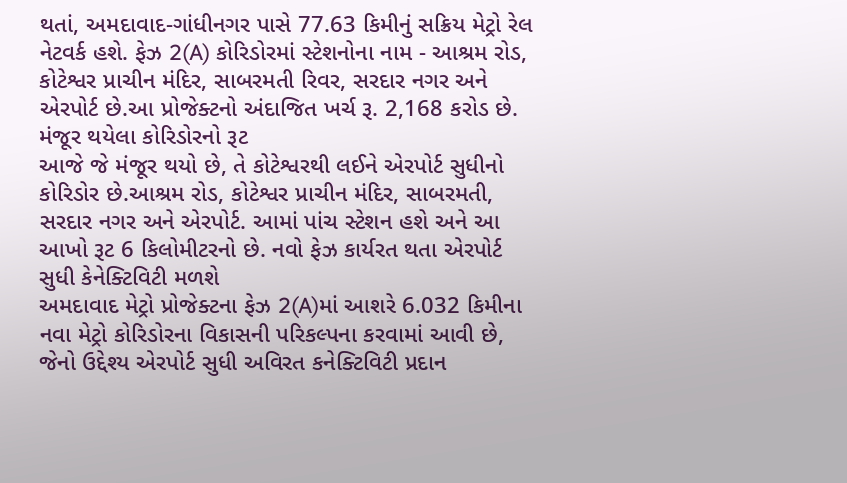થતાં, અમદાવાદ-ગાંધીનગર પાસે 77.63 કિમીનું સક્રિય મેટ્રો રેલ નેટવર્ક હશે. ફેઝ 2(A) કોરિડોરમાં સ્ટેશનોના નામ - આશ્રમ રોડ, કોટેશ્વર પ્રાચીન મંદિર, સાબરમતી રિવર, સરદાર નગર અને એરપોર્ટ છે.આ પ્રોજેક્ટનો અંદાજિત ખર્ચ રૂ. 2,168 કરોડ છે. મંજૂર થયેલા કોરિડોરનો રૂટ
આજે જે મંજૂર થયો છે, તે કોટેશ્વરથી લઈને એરપોર્ટ સુધીનો કોરિડોર છે.આશ્રમ રોડ, કોટેશ્વર પ્રાચીન મંદિર, સાબરમતી, સરદાર નગર અને એરપોર્ટ. આમાં પાંચ સ્ટેશન હશે અને આ આખો રૂટ 6 કિલોમીટરનો છે. નવો ફેઝ કાર્યરત થતા એરપોર્ટ સુધી કેનેક્ટિવિટી મળશે
અમદાવાદ મેટ્રો પ્રોજેક્ટના ફેઝ 2(A)માં આશરે 6.032 કિમીના નવા મેટ્રો કોરિડોરના વિકાસની પરિકલ્પના કરવામાં આવી છે, જેનો ઉદ્દેશ્ય એરપોર્ટ સુધી અવિરત કનેક્ટિવિટી પ્રદાન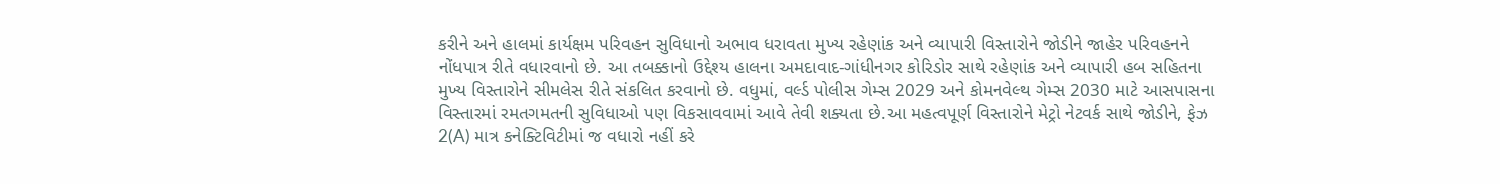કરીને અને હાલમાં કાર્યક્ષમ પરિવહન સુવિધાનો અભાવ ધરાવતા મુખ્ય રહેણાંક અને વ્યાપારી વિસ્તારોને જોડીને જાહેર પરિવહનને નોંધપાત્ર રીતે વધારવાનો છે. આ તબક્કાનો ઉદ્દેશ્ય હાલના અમદાવાદ-ગાંધીનગર કોરિડોર સાથે રહેણાંક અને વ્યાપારી હબ સહિતના મુખ્ય વિસ્તારોને સીમલેસ રીતે સંકલિત કરવાનો છે. વધુમાં, વર્લ્ડ પોલીસ ગેમ્સ 2029 અને કોમનવેલ્થ ગેમ્સ 2030 માટે આસપાસના વિસ્તારમાં રમતગમતની સુવિધાઓ પણ વિકસાવવામાં આવે તેવી શક્યતા છે.આ મહત્વપૂર્ણ વિસ્તારોને મેટ્રો નેટવર્ક સાથે જોડીને, ફેઝ 2(A) માત્ર કનેક્ટિવિટીમાં જ વધારો નહીં કરે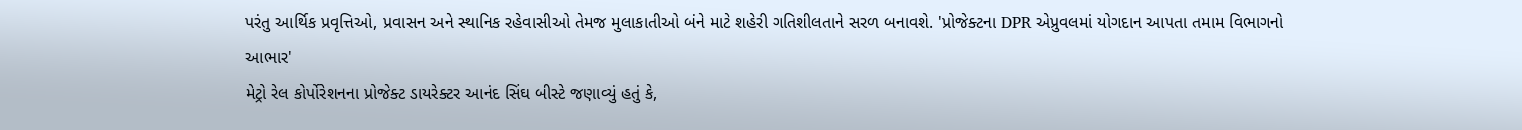પરંતુ આર્થિક પ્રવૃત્તિઓ, પ્રવાસન અને સ્થાનિક રહેવાસીઓ તેમજ મુલાકાતીઓ બંને માટે શહેરી ગતિશીલતાને સરળ બનાવશે. 'પ્રોજેક્ટના DPR એપ્રુવલમાં યોગદાન આપતા તમામ વિભાગનો આભાર'
મેટ્રો રેલ કોર્પોરેશનના પ્રોજેક્ટ ડાયરેક્ટર આનંદ સિંઘ બીસ્ટે જણાવ્યું હતું કે,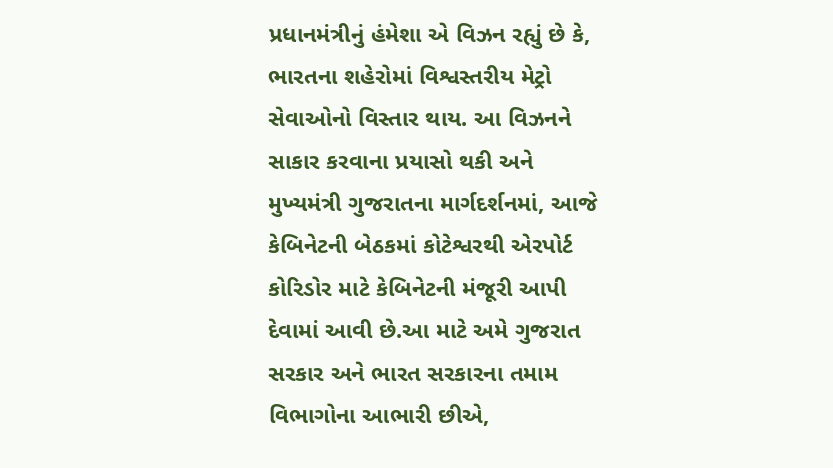પ્રધાનમંત્રીનું હંમેશા એ વિઝન રહ્યું છે કે, ભારતના શહેરોમાં વિશ્વસ્તરીય મેટ્રો સેવાઓનો વિસ્તાર થાય. આ વિઝનને સાકાર કરવાના પ્રયાસો થકી અને મુખ્યમંત્રી ગુજરાતના માર્ગદર્શનમાં, આજે કેબિનેટની બેઠકમાં કોટેશ્વરથી એરપોર્ટ કોરિડોર માટે કેબિનેટની મંજૂરી આપી દેવામાં આવી છે.આ માટે અમે ગુજરાત સરકાર અને ભારત સરકારના તમામ વિભાગોના આભારી છીએ,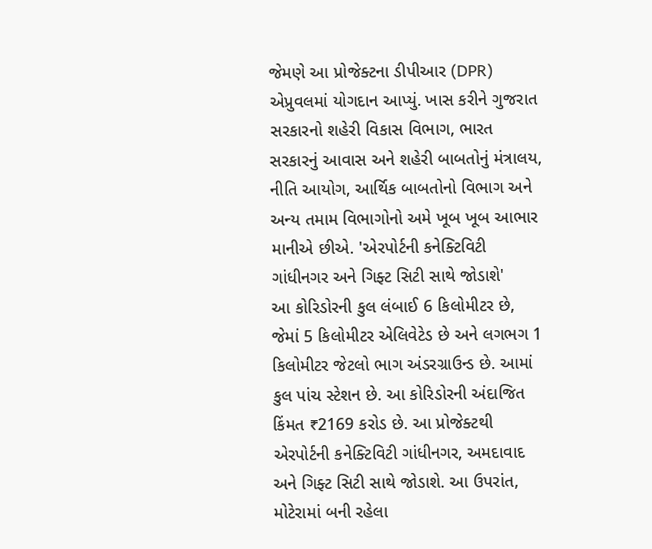જેમણે આ પ્રોજેક્ટના ડીપીઆર (DPR) એપ્રુવલમાં યોગદાન આપ્યું. ખાસ કરીને ગુજરાત સરકારનો શહેરી વિકાસ વિભાગ, ભારત સરકારનું આવાસ અને શહેરી બાબતોનું મંત્રાલય, નીતિ આયોગ, આર્થિક બાબતોનો વિભાગ અને અન્ય તમામ વિભાગોનો અમે ખૂબ ખૂબ આભાર માનીએ છીએ. 'એરપોર્ટની કનેક્ટિવિટી ગાંધીનગર અને ગિફ્ટ સિટી સાથે જોડાશે'
આ કોરિડોરની કુલ લંબાઈ 6 કિલોમીટર છે, જેમાં 5 કિલોમીટર એલિવેટેડ છે અને લગભગ 1 કિલોમીટર જેટલો ભાગ અંડરગ્રાઉન્ડ છે. આમાં કુલ પાંચ સ્ટેશન છે. આ કોરિડોરની અંદાજિત કિંમત ₹2169 કરોડ છે. આ પ્રોજેક્ટથી એરપોર્ટની કનેક્ટિવિટી ગાંધીનગર, અમદાવાદ અને ગિફ્ટ સિટી સાથે જોડાશે. આ ઉપરાંત, મોટેરામાં બની રહેલા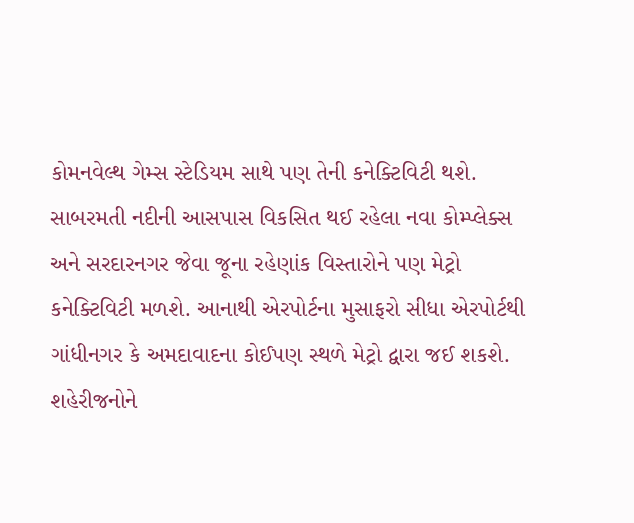કોમનવેલ્થ ગેમ્સ સ્ટેડિયમ સાથે પણ તેની કનેક્ટિવિટી થશે. સાબરમતી નદીની આસપાસ વિકસિત થઈ રહેલા નવા કોમ્પ્લેક્સ અને સરદારનગર જેવા જૂના રહેણાંક વિસ્તારોને પણ મેટ્રો કનેક્ટિવિટી મળશે. આનાથી એરપોર્ટના મુસાફરો સીધા એરપોર્ટથી ગાંધીનગર કે અમદાવાદના કોઈપણ સ્થળે મેટ્રો દ્વારા જઈ શકશે. શહેરીજનોને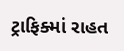ટ્રાફિક્માં રાહત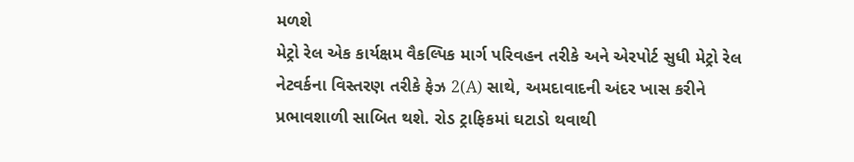મળશે
મેટ્રો રેલ એક કાર્યક્ષમ વૈકલ્પિક માર્ગ પરિવહન તરીકે અને એરપોર્ટ સુધી મેટ્રો રેલ નેટવર્કના વિસ્તરણ તરીકે ફેઝ 2(A) સાથે, અમદાવાદની અંદર ખાસ કરીને પ્રભાવશાળી સાબિત થશે. રોડ ટ્રાફિકમાં ઘટાડો થવાથી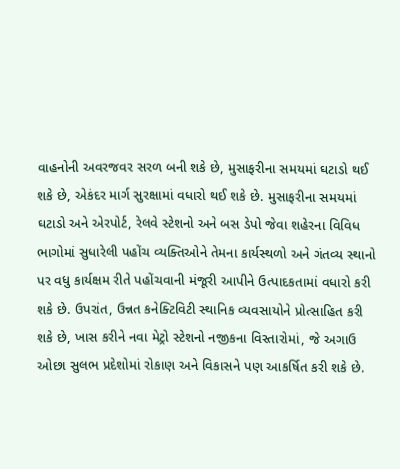વાહનોની અવરજવર સરળ બની શકે છે, મુસાફરીના સમયમાં ઘટાડો થઈ શકે છે, એકંદર માર્ગ સુરક્ષામાં વધારો થઈ શકે છે. મુસાફરીના સમયમાં ઘટાડો અને એરપોર્ટ, રેલવે સ્ટેશનો અને બસ ડેપો જેવા શહેરના વિવિધ ભાગોમાં સુધારેલી પહોંચ વ્યક્તિઓને તેમના કાર્યસ્થળો અને ગંતવ્ય સ્થાનો પર વધુ કાર્યક્ષમ રીતે પહોંચવાની મંજૂરી આપીને ઉત્પાદકતામાં વધારો કરી શકે છે. ઉપરાંત, ઉન્નત કનેક્ટિવિટી સ્થાનિક વ્યવસાયોને પ્રોત્સાહિત કરી શકે છે, ખાસ કરીને નવા મેટ્રો સ્ટેશનો નજીકના વિસ્તારોમાં, જે અગાઉ ઓછા સુલભ પ્રદેશોમાં રોકાણ અને વિકાસને પણ આકર્ષિત કરી શકે છે.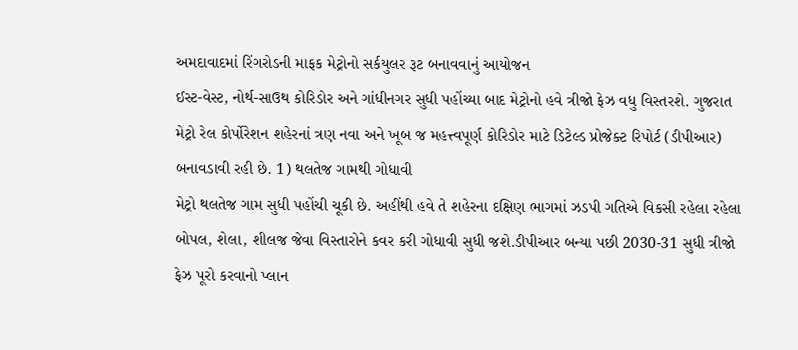અમદાવાદમાં રિંગરોડની માફક મેટ્રોનો સર્કયુલર રૂટ બનાવવાનું આયોજન
ઈસ્ટ-વેસ્ટ, નોર્થ-સાઉથ કોરિડોર અને ગાંધીનગર સુધી પહોંચ્યા બાદ મેટ્રોનો હવે ત્રીજો ફેઝ વધુ વિસ્તરશે. ગુજરાત મેટ્રો રેલ કોર્પોરેશન શહેરનાં ત્રણ નવા અને ખૂબ જ મહત્ત્વપૂર્ણ કોરિડોર માટે ડિટેલ્ડ પ્રોજેક્ટ રિપોર્ટ (ડીપીઆર) બનાવડાવી રહી છે. 1) થલતેજ ગામથી ગોધાવી
મેટ્રો થલતેજ ગામ સુધી પહોંચી ચૂકી છે. અહીંથી હવે તે શહેરના દક્ષિણ ભાગમાં ઝડપી ગતિએ વિકસી રહેલા રહેલા બોપલ, શેલા, શીલજ જેવા વિસ્તારોને કવર કરી ગોધાવી સુધી જશે.ડીપીઆર બન્યા પછી 2030-31 સુધી ત્રીજો ફેઝ પૂરો કરવાનો પ્લાન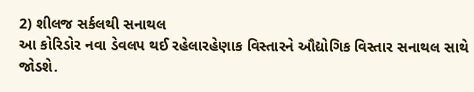2) શીલજ સર્કલથી સનાથલ
આ કોરિડોર નવા ડેવલપ થઈ રહેલારહેણાક વિસ્તારને ઔદ્યોગિક વિસ્તાર સનાથલ સાથે જોડશે.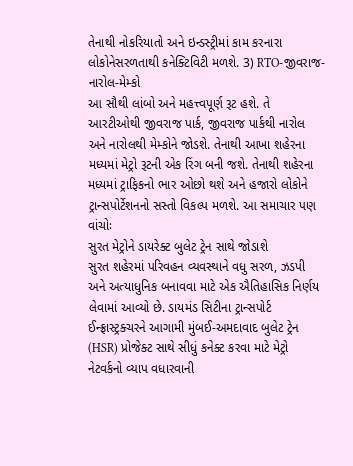તેનાથી નોકરિયાતો અને ઇન્ડસ્ટ્રીમાં કામ કરનારા લોકોનેસરળતાથી કનેક્ટિવિટી મળશે. 3) RTO-જીવરાજ-નારોલ-મેમ્કો
આ સૌથી લાંબો અને મહત્ત્વપૂર્ણ રૂટ હશે. તે આરટીઓથી જીવરાજ પાર્ક, જીવરાજ પાર્કથી નારોલ અને નારોલથી મેમ્કોને જોડશે. તેનાથી આખા શહેરના મધ્યમાં મેટ્રો રૂટની એક રિંગ બની જશે. તેનાથી શહેરના મધ્યમાં ટ્રાફિકનો ભાર ઓછો થશે અને હજારો લોકોને ટ્રાન્સપોર્ટેશનનો સસ્તો વિકલ્પ મળશે. આ સમાચાર પણ વાંચોઃ
સુરત મેટ્રોને ડાયરેક્ટ બુલેટ ટ્રેન સાથે જોડાશે
સુરત શહેરમાં પરિવહન વ્યવસ્થાને વધુ સરળ, ઝડપી અને અત્યાધુનિક બનાવવા માટે એક ઐતિહાસિક નિર્ણય લેવામાં આવ્યો છે. ડાયમંડ સિટીના ટ્રાન્સપોર્ટ ઈન્ફ્રાસ્ટ્રક્ચરને આગામી મુંબઈ-અમદાવાદ બુલેટ ટ્રેન (HSR) પ્રોજેક્ટ સાથે સીધું કનેક્ટ કરવા માટે મેટ્રો નેટવર્કનો વ્યાપ વધારવાની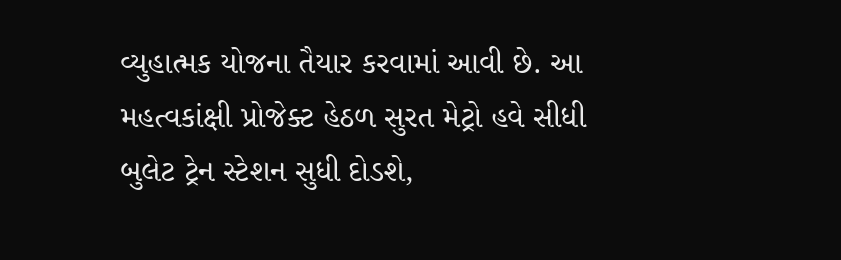વ્યુહાત્મક યોજના તૈયાર કરવામાં આવી છે. આ મહત્વકાંક્ષી પ્રોજેક્ટ હેઠળ સુરત મેટ્રો હવે સીધી બુલેટ ટ્રેન સ્ટેશન સુધી દોડશે,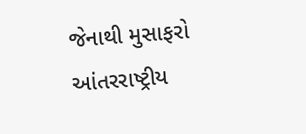જેનાથી મુસાફરો આંતરરાષ્ટ્રીય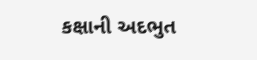કક્ષાની અદભુત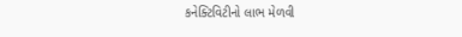કનેક્ટિવિટીનો લાભ મેળવી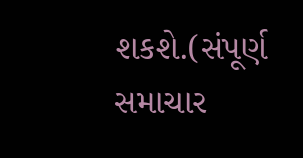શકશે.(સંપૂર્ણ સમાચાર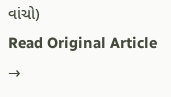વાંચો)
Read Original Article →